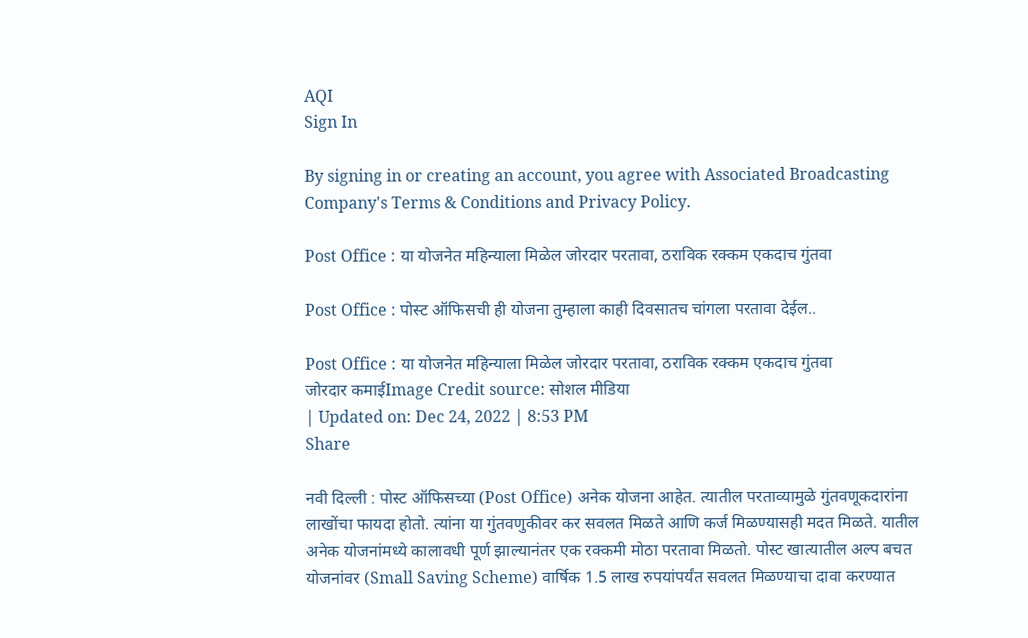AQI
Sign In

By signing in or creating an account, you agree with Associated Broadcasting Company's Terms & Conditions and Privacy Policy.

Post Office : या योजनेत महिन्याला मिळेल जोरदार परतावा, ठराविक रक्कम एकदाच गुंतवा

Post Office : पोस्ट ऑफिसची ही योजना तुम्हाला काही दिवसातच चांगला परतावा देईल..

Post Office : या योजनेत महिन्याला मिळेल जोरदार परतावा, ठराविक रक्कम एकदाच गुंतवा
जोरदार कमाईImage Credit source: सोशल मीडिया
| Updated on: Dec 24, 2022 | 8:53 PM
Share

नवी दिल्ली : पोस्ट ऑफिसच्या (Post Office) अनेक योजना आहेत. त्यातील परताव्यामुळे गुंतवणूकदारांना लाखोंचा फायदा होतो. त्यांना या गुंतवणुकीवर कर सवलत मिळते आणि कर्ज मिळण्यासही मदत मिळते. यातील अनेक योजनांमध्ये कालावधी पूर्ण झाल्यानंतर एक रक्कमी मोठा परतावा मिळतो. पोस्ट खात्यातील अल्प बचत योजनांवर (Small Saving Scheme) वार्षिक 1.5 लाख रुपयांपर्यंत सवलत मिळण्याचा दावा करण्यात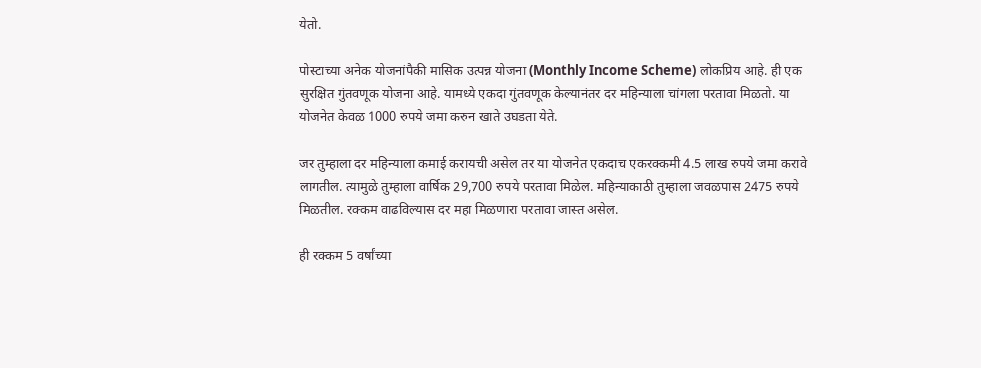येतो.

पोस्टाच्या अनेक योजनांपैकी मासिक उत्पन्न योजना (Monthly Income Scheme) लोकप्रिय आहे. ही एक सुरक्षित गुंतवणूक योजना आहे. यामध्ये एकदा गुंतवणूक केल्यानंतर दर महिन्याला चांगला परतावा मिळतो. या योजनेत केवळ 1000 रुपये जमा करुन खाते उघडता येते.

जर तुम्हाला दर महिन्याला कमाई करायची असेल तर या योजनेत एकदाच एकरक्कमी 4.5 लाख रुपये जमा करावे लागतील. त्यामुळे तुम्हाला वार्षिक 29,700 रुपये परतावा मिळेल. महिन्याकाठी तुम्हाला जवळपास 2475 रुपये मिळतील. रक्कम वाढविल्यास दर महा मिळणारा परतावा जास्त असेल.

ही रक्कम 5 वर्षांच्या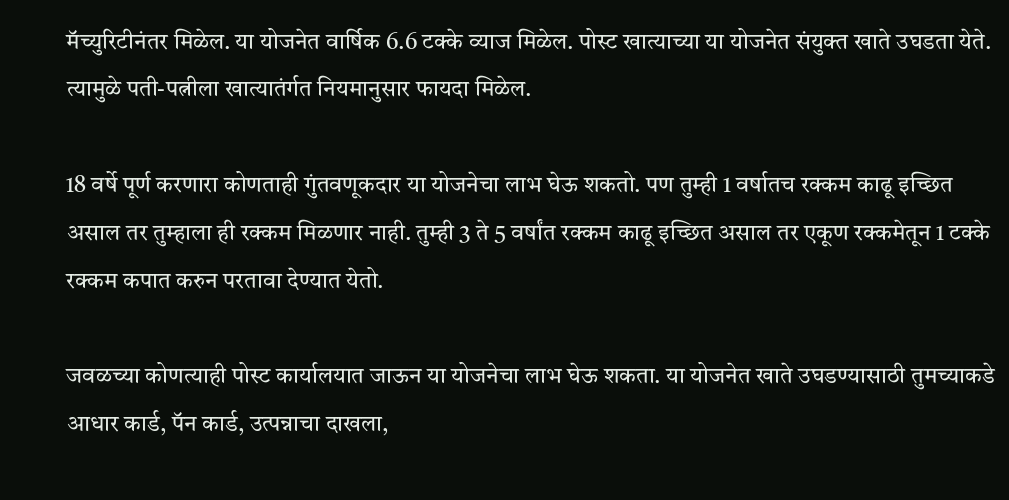मॅच्युरिटीनंतर मिळेल. या योजनेत वार्षिक 6.6 टक्के व्याज मिळेल. पोस्ट खात्याच्या या योजनेत संयुक्त खाते उघडता येते. त्यामुळे पती-पत्नीला खात्यातंर्गत नियमानुसार फायदा मिळेल.

18 वर्षे पूर्ण करणारा कोणताही गुंतवणूकदार या योजनेचा लाभ घेऊ शकतो. पण तुम्ही 1 वर्षातच रक्कम काढू इच्छित असाल तर तुम्हाला ही रक्कम मिळणार नाही. तुम्ही 3 ते 5 वर्षांत रक्कम काढू इच्छित असाल तर एकूण रक्कमेतून 1 टक्के रक्कम कपात करुन परतावा देण्यात येतो.

जवळच्या कोणत्याही पोस्ट कार्यालयात जाऊन या योजनेचा लाभ घेऊ शकता. या योजनेत खाते उघडण्यासाठी तुमच्याकडे आधार कार्ड, पॅन कार्ड, उत्पन्नाचा दाखला,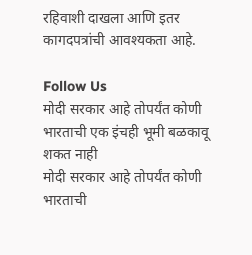रहिवाशी दाखला आणि इतर कागदपत्रांची आवश्यकता आहे.

Follow Us
मोदी सरकार आहे तोपर्यंत कोणी भारताची एक इंचही भूमी बळकावू शकत नाही
मोदी सरकार आहे तोपर्यंत कोणी भारताची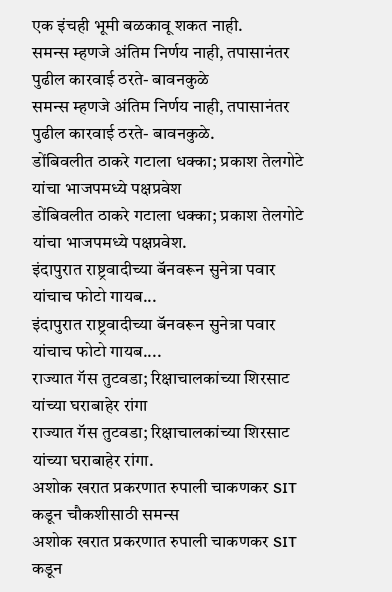एक इंचही भूमी बळकावू शकत नाही.
समन्स म्हणजे अंतिम निर्णय नाही, तपासानंतर पुढील कारवाई ठरते- बावनकुळे
समन्स म्हणजे अंतिम निर्णय नाही, तपासानंतर पुढील कारवाई ठरते- बावनकुळे.
डोंबिवलीत ठाकरे गटाला धक्का; प्रकाश तेलगोटे यांचा भाजपमध्ये पक्षप्रवेश
डोंबिवलीत ठाकरे गटाला धक्का; प्रकाश तेलगोटे यांचा भाजपमध्ये पक्षप्रवेश.
इंदापुरात राष्ट्रवादीच्या बॅनवरून सुनेत्रा पवार यांचाच फोटो गायब...
इंदापुरात राष्ट्रवादीच्या बॅनवरून सुनेत्रा पवार यांचाच फोटो गायब....
राज्यात गॅस तुटवडा; रिक्षाचालकांच्या शिरसाट यांच्या घराबाहेर रांगा
राज्यात गॅस तुटवडा; रिक्षाचालकांच्या शिरसाट यांच्या घराबाहेर रांगा.
अशोक खरात प्रकरणात रुपाली चाकणकर SIT कडून चौकशीसाठी समन्स
अशोक खरात प्रकरणात रुपाली चाकणकर SIT कडून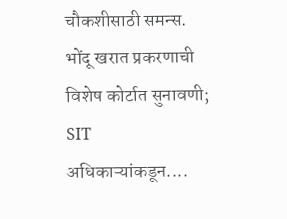चौकशीसाठी समन्स.
भोंदू खरात प्रकरणाची विशेष कोर्टात सुनावणी; SIT अधिकाऱ्यांकडून....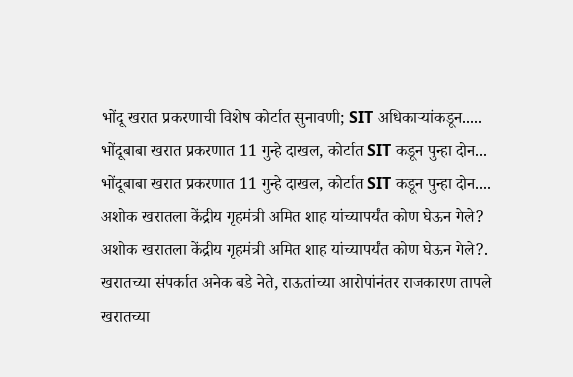भोंदू खरात प्रकरणाची विशेष कोर्टात सुनावणी; SIT अधिकाऱ्यांकडून.....
भोंदूबाबा खरात प्रकरणात 11 गुन्हे दाखल, कोर्टात SIT कडून पुन्हा दोन...
भोंदूबाबा खरात प्रकरणात 11 गुन्हे दाखल, कोर्टात SIT कडून पुन्हा दोन....
अशोक खरातला केंद्रीय गृहमंत्री अमित शाह यांच्यापर्यंत कोण घेऊन गेले?
अशोक खरातला केंद्रीय गृहमंत्री अमित शाह यांच्यापर्यंत कोण घेऊन गेले?.
खरातच्या संपर्कात अनेक बडे नेते, राऊतांच्या आरोपांनंतर राजकारण तापले
खरातच्या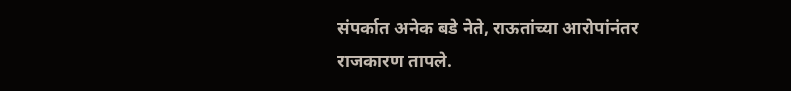संपर्कात अनेक बडे नेते, राऊतांच्या आरोपांनंतर राजकारण तापले.